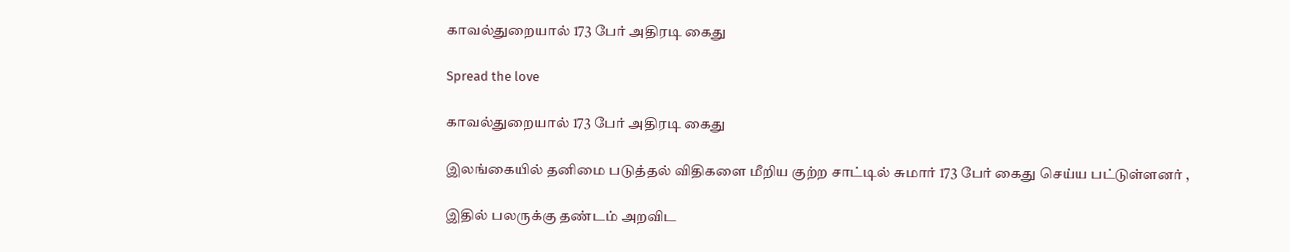காவல்துறையால் 173 பேர் அதிரடி கைது

Spread the love

காவல்துறையால் 173 பேர் அதிரடி கைது

இலங்கையில் தனிமை படுத்தல் விதிகளை மீறிய குற்ற சாட்டில் சுமார் 173 பேர் கைது செய்ய பட்டுள்ளனர் ,

இதில் பலருக்கு தண்டம் அறவிட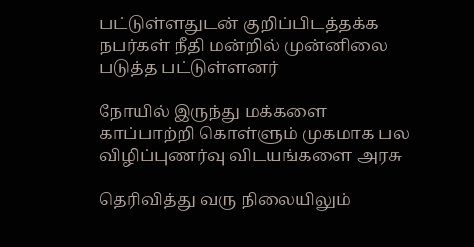பட்டுள்ளதுடன் குறிப்பிடத்தக்க நபர்கள் நீதி மன்றில் முன்னிலை படுத்த பட்டுள்ளனர்

நோயில் இருந்து மக்களை காப்பாற்றி கொள்ளும் முகமாக பல விழிப்புணர்வு விடயங்களை அரசு

தெரிவித்து வரு நிலையிலும்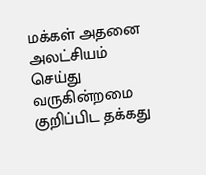மக்கள் அதனை அலட்சியம் செய்து வருகின்றமை குறிப்பிட தக்கது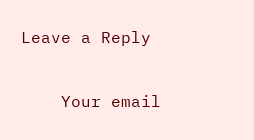Leave a Reply

    Your email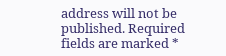address will not be published. Required fields are marked *